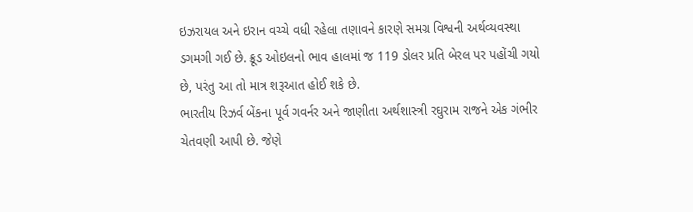ઇઝરાયલ અને ઇરાન વચ્ચે વધી રહેલા તણાવને કારણે સમગ્ર વિશ્વની અર્થવ્યવસ્થા ડગમગી ગઈ છે. ક્રૂડ ઓઇલનો ભાવ હાલમાં જ 119 ડોલર પ્રતિ બેરલ પર પહોંચી ગયો છે, પરંતુ આ તો માત્ર શરૂઆત હોઈ શકે છે.
ભારતીય રિઝર્વ બેંકના પૂર્વ ગવર્નર અને જાણીતા અર્થશાસ્ત્રી રઘુરામ રાજને એક ગંભીર ચેતવણી આપી છે. જેણે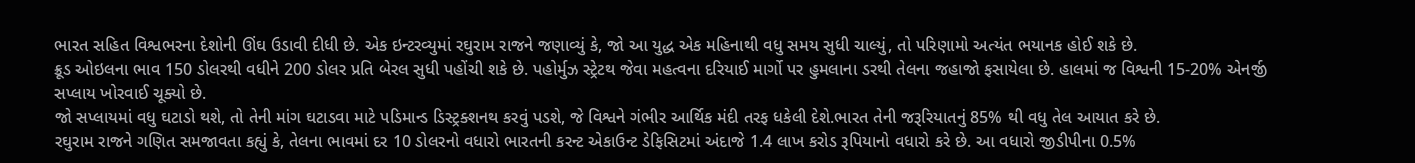ભારત સહિત વિશ્વભરના દેશોની ઊંઘ ઉડાવી દીધી છે. એક ઇન્ટરવ્યુમાં રઘુરામ રાજને જણાવ્યું કે, જો આ યુદ્ધ એક મહિનાથી વધુ સમય સુધી ચાલ્યું, તો પરિણામો અત્યંત ભયાનક હોઈ શકે છે.
ક્રૂડ ઓઇલના ભાવ 150 ડોલરથી વધીને 200 ડોલર પ્રતિ બેરલ સુધી પહોંચી શકે છે. પહોર્મુઝ સ્ટ્રેટથ જેવા મહત્વના દરિયાઈ માર્ગો પર હુમલાના ડરથી તેલના જહાજો ફસાયેલા છે. હાલમાં જ વિશ્વની 15-20% એનર્જી સપ્લાય ખોરવાઈ ચૂક્યો છે.
જો સપ્લાયમાં વધુ ઘટાડો થશે, તો તેની માંગ ઘટાડવા માટે પડિમાન્ડ ડિસ્ટ્રક્શનથ કરવું પડશે, જે વિશ્વને ગંભીર આર્થિક મંદી તરફ ધકેલી દેશે.ભારત તેની જરૂરિયાતનું 85% થી વધુ તેલ આયાત કરે છે.
રઘુરામ રાજને ગણિત સમજાવતા કહ્યું કે, તેલના ભાવમાં દર 10 ડોલરનો વધારો ભારતની કરન્ટ એકાઉન્ટ ડેફિસિટમાં અંદાજે 1.4 લાખ કરોડ રૂપિયાનો વધારો કરે છે. આ વધારો જીડીપીના 0.5%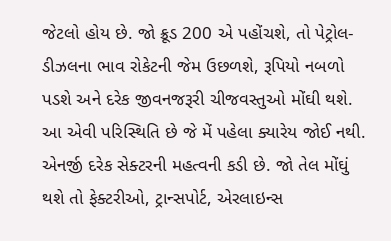જેટલો હોય છે. જો ક્રૂડ 200 એ પહોંચશે, તો પેટ્રોલ-ડીઝલના ભાવ રોકેટની જેમ ઉછળશે, રૂપિયો નબળો પડશે અને દરેક જીવનજરૂરી ચીજવસ્તુઓ મોંઘી થશે.
આ એવી પરિસ્થિતિ છે જે મેં પહેલા ક્યારેય જોઈ નથી. એનર્જી દરેક સેક્ટરની મહત્વની કડી છે. જો તેલ મોંઘું થશે તો ફેક્ટરીઓ, ટ્રાન્સપોર્ટ, એરલાઇન્સ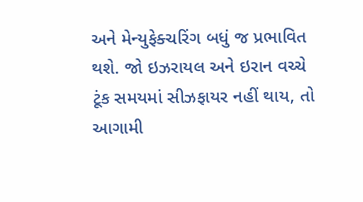અને મેન્યુફેક્ચરિંગ બધું જ પ્રભાવિત થશે. જો ઇઝરાયલ અને ઇરાન વચ્ચે ટૂંક સમયમાં સીઝફાયર નહીં થાય, તો આગામી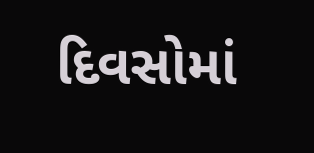દિવસોમાં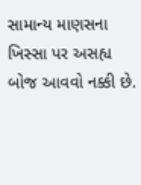સામાન્ય માણસના ખિસ્સા પર અસહ્ય બોજ આવવો નક્કી છે.